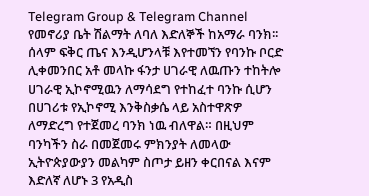Telegram Group & Telegram Channel
የመኖሪያ ቤት ሽልማት ለባለ እድለኞች ከአማራ ባንክ፡፡
ሰላም ፍቅር ጤና እንዲሆንላቹ እየተመኘን የባንኩ ቦርድ ሊቀመንበር አቶ መላኩ ፋንታ ሀገራዊ ለዉጡን ተከትሎ ሀገራዊ ኢኮኖሚዉን ለማሳደግ የተከፈተ ባንኩ ሲሆን በሀገሪቱ የኢኮኖሚ እንቅስቃሴ ላይ አስተዋጽዎ ለማድረግ የተጀመረ ባንክ ነዉ ብለዋል። በዚህም ባንካችን ስራ በመጀመሩ ምክንያት ለመላው ኢትዮጵያውያን መልካም ስጦታ ይዘን ቀርበናል እናም እድለኛ ለሆኑ 3 የአዲስ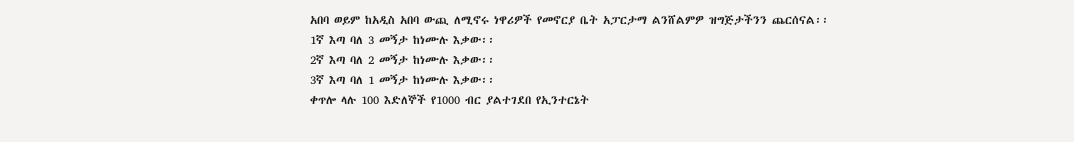አበባ ወይም ከአዲስ አበባ ውጪ ለሚኖሩ ነዋሪዎች የመኖርያ ቤት አፓርታማ ልንሸልምዎ ዝግጅታችንን ጨርሰናል፡፡
1ኛ እጣ ባለ 3 መኝታ ከነሙሉ እቃው፡፡
2ኛ እጣ ባለ 2 መኝታ ከነሙሉ እቃው፡፡
3ኛ እጣ ባለ 1 መኝታ ከነሙሉ እቃው፡፡
ቀጥሎ ላሉ 100 እድለኞች የ1000 ብር ያልተገደበ የኢንተርኔት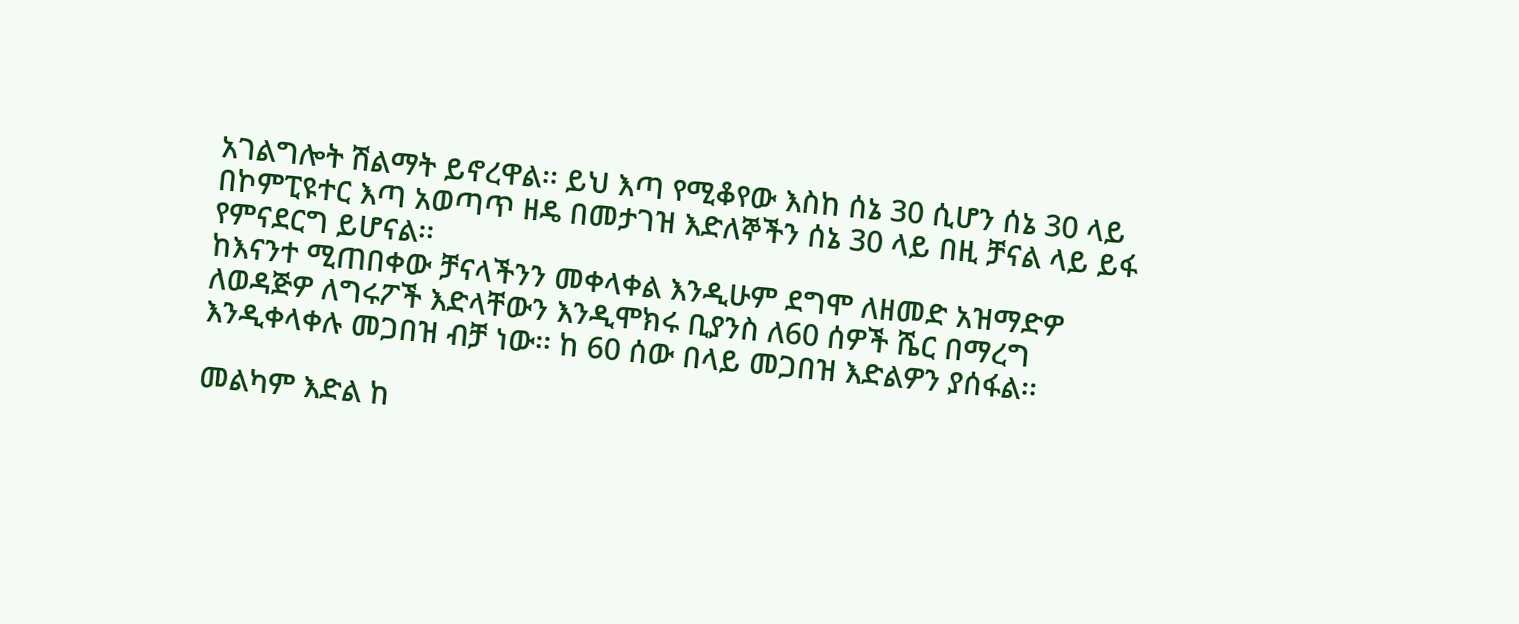አገልግሎት ሽልማት ይኖረዋል፡፡ ይህ እጣ የሚቆየው እስከ ሰኔ 30 ሲሆን ሰኔ 30 ላይ በኮምፒዩተር እጣ አወጣጥ ዘዴ በመታገዝ እድለኞችን ሰኔ 30 ላይ በዚ ቻናል ላይ ይፋ የምናደርግ ይሆናል፡፡
ከእናንተ ሚጠበቀው ቻናላችንን መቀላቀል እንዲሁም ደግሞ ለዘመድ አዝማድዎ ለወዳጅዎ ለግሩፖች እድላቸውን እንዲሞክሩ ቢያንስ ለ60 ሰዎች ሼር በማረግ እንዲቀላቀሉ መጋበዝ ብቻ ነው፡፡ ከ 60 ሰው በላይ መጋበዝ እድልዎን ያሰፋል፡፡

መልካም እድል ከ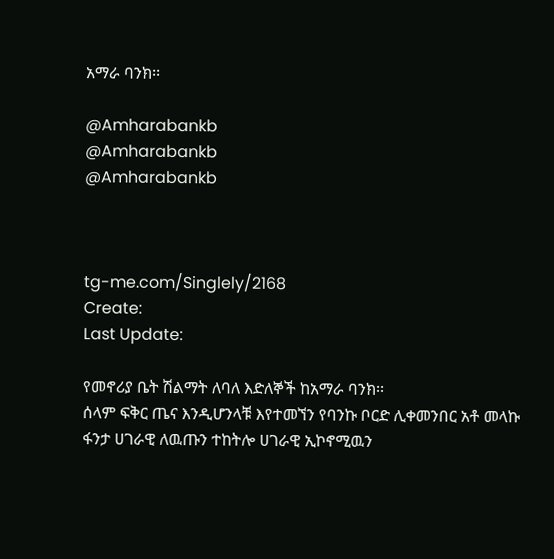አማራ ባንክ፡፡

@Amharabankb
@Amharabankb
@Amharabankb



tg-me.com/Singlely/2168
Create:
Last Update:

የመኖሪያ ቤት ሽልማት ለባለ እድለኞች ከአማራ ባንክ፡፡
ሰላም ፍቅር ጤና እንዲሆንላቹ እየተመኘን የባንኩ ቦርድ ሊቀመንበር አቶ መላኩ ፋንታ ሀገራዊ ለዉጡን ተከትሎ ሀገራዊ ኢኮኖሚዉን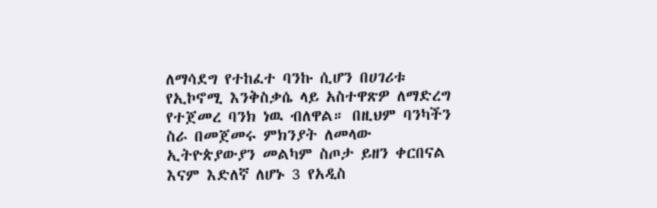ለማሳደግ የተከፈተ ባንኩ ሲሆን በሀገሪቱ የኢኮኖሚ እንቅስቃሴ ላይ አስተዋጽዎ ለማድረግ የተጀመረ ባንክ ነዉ ብለዋል። በዚህም ባንካችን ስራ በመጀመሩ ምክንያት ለመላው ኢትዮጵያውያን መልካም ስጦታ ይዘን ቀርበናል እናም እድለኛ ለሆኑ 3 የአዲስ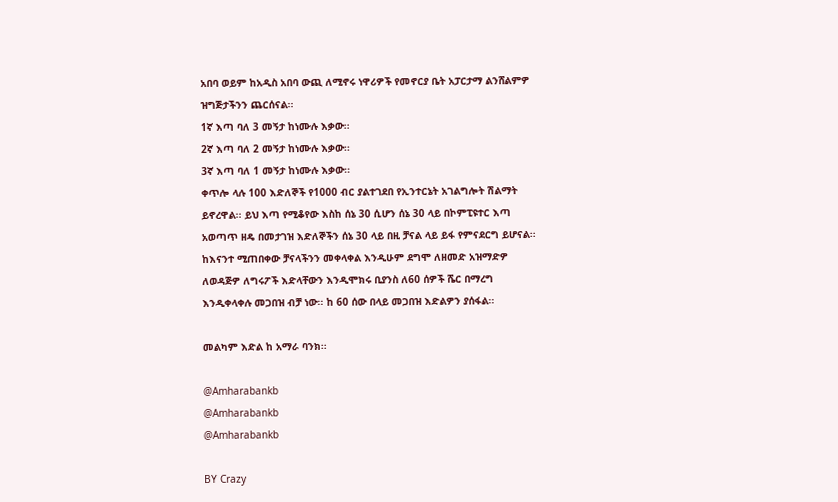አበባ ወይም ከአዲስ አበባ ውጪ ለሚኖሩ ነዋሪዎች የመኖርያ ቤት አፓርታማ ልንሸልምዎ ዝግጅታችንን ጨርሰናል፡፡
1ኛ እጣ ባለ 3 መኝታ ከነሙሉ እቃው፡፡
2ኛ እጣ ባለ 2 መኝታ ከነሙሉ እቃው፡፡
3ኛ እጣ ባለ 1 መኝታ ከነሙሉ እቃው፡፡
ቀጥሎ ላሉ 100 እድለኞች የ1000 ብር ያልተገደበ የኢንተርኔት አገልግሎት ሽልማት ይኖረዋል፡፡ ይህ እጣ የሚቆየው እስከ ሰኔ 30 ሲሆን ሰኔ 30 ላይ በኮምፒዩተር እጣ አወጣጥ ዘዴ በመታገዝ እድለኞችን ሰኔ 30 ላይ በዚ ቻናል ላይ ይፋ የምናደርግ ይሆናል፡፡
ከእናንተ ሚጠበቀው ቻናላችንን መቀላቀል እንዲሁም ደግሞ ለዘመድ አዝማድዎ ለወዳጅዎ ለግሩፖች እድላቸውን እንዲሞክሩ ቢያንስ ለ60 ሰዎች ሼር በማረግ እንዲቀላቀሉ መጋበዝ ብቻ ነው፡፡ ከ 60 ሰው በላይ መጋበዝ እድልዎን ያሰፋል፡፡

መልካም እድል ከ አማራ ባንክ፡፡

@Amharabankb
@Amharabankb
@Amharabankb

BY Crazy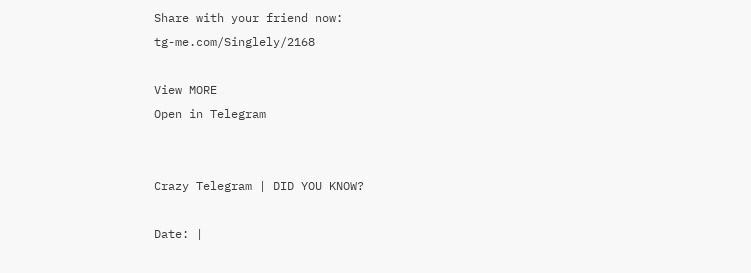Share with your friend now:
tg-me.com/Singlely/2168

View MORE
Open in Telegram


Crazy Telegram | DID YOU KNOW?

Date: |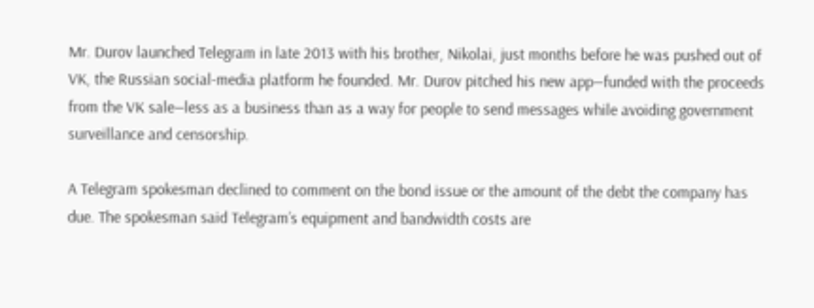Mr. Durov launched Telegram in late 2013 with his brother, Nikolai, just months before he was pushed out of VK, the Russian social-media platform he founded. Mr. Durov pitched his new app—funded with the proceeds from the VK sale—less as a business than as a way for people to send messages while avoiding government surveillance and censorship.

A Telegram spokesman declined to comment on the bond issue or the amount of the debt the company has due. The spokesman said Telegram’s equipment and bandwidth costs are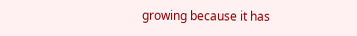growing because it has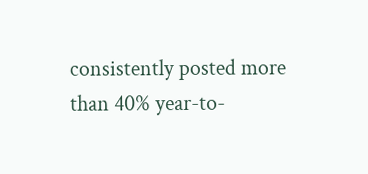consistently posted more than 40% year-to-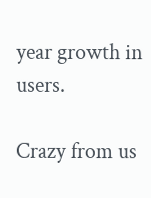year growth in users.

Crazy from us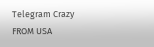Telegram Crazy
FROM USA